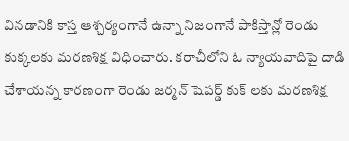వినడానికి కాస్త ఆశ్చర్యంగానే ఉన్నా నిజంగానే పాకిస్తాన్లో రెండు కుక్కలకు మరణశిక్ష విధించారు. కరాచీలోని ఓ న్యాయవాదిపై దాడి చేశాయన్న కారణంగా రెండు జర్మన్ షెపర్డ్ కుక్ లకు మరణశిక్ష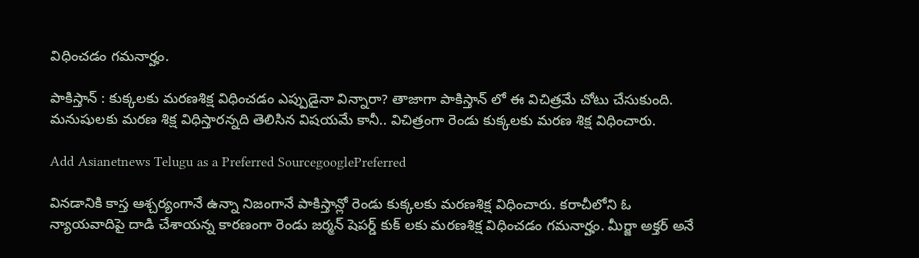విధించడం గమనార్హం.

పాకిస్తాన్ : కుక్కలకు మరణశిక్ష విధించడం ఎప్పుడైనా విన్నారా? తాజాగా పాకిస్తాన్ లో ఈ విచిత్రమే చోటు చేసుకుంది. మనుషులకు మరణ శిక్ష విధిస్తారన్నది తెలిసిన విషయమే కానీ.. విచిత్రంగా రెండు కుక్కలకు మరణ శిక్ష విధించారు.

Add Asianetnews Telugu as a Preferred SourcegooglePreferred

వినడానికి కాస్త ఆశ్చర్యంగానే ఉన్నా నిజంగానే పాకిస్తాన్లో రెండు కుక్కలకు మరణశిక్ష విధించారు. కరాచీలోని ఓ న్యాయవాదిపై దాడి చేశాయన్న కారణంగా రెండు జర్మన్ షెపర్డ్ కుక్ లకు మరణశిక్ష విధించడం గమనార్హం. మీర్జా అక్త‌ర్ అనే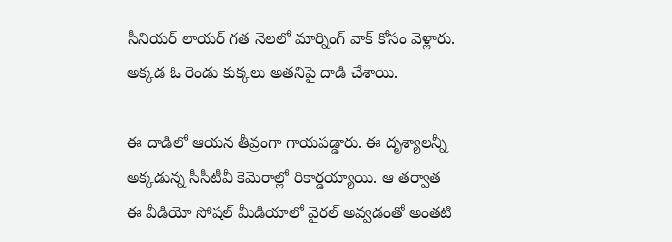సీనియర్ లాయర్ గత నెలలో మార్నింగ్ వాక్ కోసం వెళ్లారు. అక్కడ ఓ రెండు కుక్కలు అతనిపై దాడి చేశాయి.

ఈ దాడిలో ఆయన తీవ్రంగా గాయపడ్డారు. ఈ దృశ్యాలన్నీ అక్కడున్న సీసీటీవీ కెమెరాల్లో రికార్డయ్యాయి. ఆ తర్వాత ఈ వీడియో సోషల్ మీడియాలో వైరల్ అవ్వడంతో అంతటి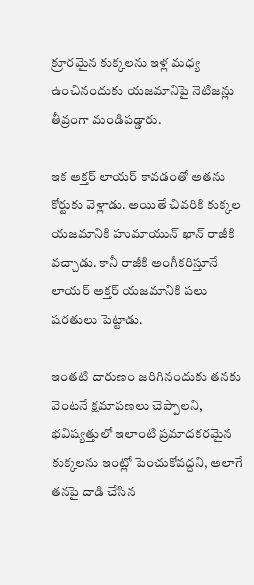క్రూరమైన కుక్కలను ఇళ్ల మధ్య ఉంచినందుకు యజమానిపై నెటిజన్లు తీవ్రంగా మండిపడ్డారు.

ఇక అక్తర్ లాయర్ కావడంతో అతను కోర్టుకు వెళ్లాడు. అయితే చివరికి కుక్కల యజమానికి హుమాయున్ ఖాన్ రాజీకి వచ్చాడు. కానీ రాజీకి అంగీకరిస్తూనే లాయర్ అక్తర్ యజమానికి పలు షరతులు పెట్టాడు.

ఇంతటి దారుణం జరిగినందుకు తనకు వెంటనే క్షమాపణలు చెప్పాలని, భవిష్యత్తులో ఇలాంటి ప్రమాదకరమైన కుక్క‌ల‌ను ఇంట్లో పెంచుకోవ‌ద్ద‌ని, అలాగే తనపై దాడి చేసిన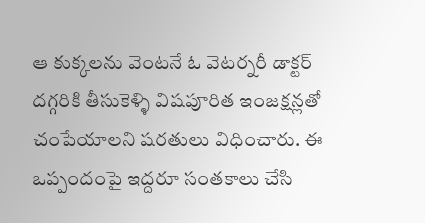ఆ కుక్కలను వెంటనే ఓ వెటర్నరీ డాక్టర్ దగ్గరికి తీసుకెళ్ళి విషపూరిత ఇంజక్షన్లతో చంపేయాలని షరతులు విధించారు. ఈ ఒప్పందంపై ఇద్ద‌రూ సంతకాలు చేసి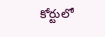కోర్టులో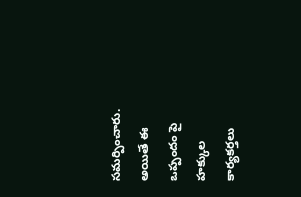సమర్పించారు. అయితే ఈ ఒప్పందం పై హక్కుల కార్యకర్తలు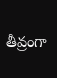తీవ్రంగా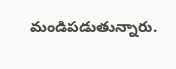మండిపడుతున్నారు.